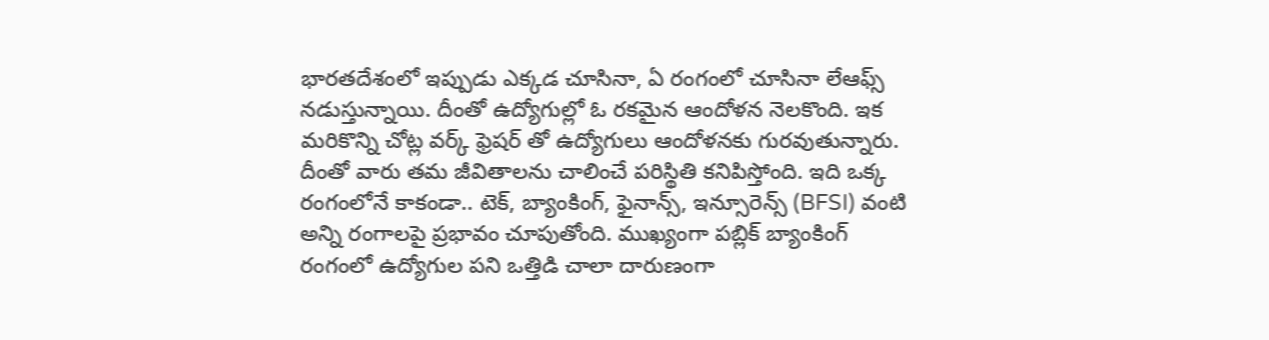భారతదేశంలో ఇప్పుడు ఎక్కడ చూసినా, ఏ రంగంలో చూసినా లేఆఫ్స్ నడుస్తున్నాయి. దీంతో ఉద్యోగుల్లో ఓ రకమైన ఆందోళన నెలకొంది. ఇక మరికొన్ని చోట్ల వర్క్ ఫ్రెషర్ తో ఉద్యోగులు ఆందోళనకు గురవుతున్నారు. దీంతో వారు తమ జీవితాలను చాలించే పరిస్థితి కనిపిస్తోంది. ఇది ఒక్క రంగంలోనే కాకండా.. టెక్, బ్యాంకింగ్, ఫైనాన్స్, ఇన్సూరెన్స్ (BFSI) వంటి అన్ని రంగాలపై ప్రభావం చూపుతోంది. ముఖ్యంగా పబ్లిక్ బ్యాంకింగ్ రంగంలో ఉద్యోగుల పని ఒత్తిడి చాలా దారుణంగా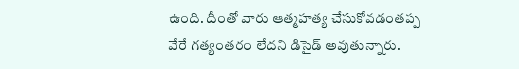ఉంది. దీంతో వారు ఆత్మహత్య చేసుకోవడంతప్ప వేరే గత్యంతరం లేదని డిసైడ్ అవుతున్నారు.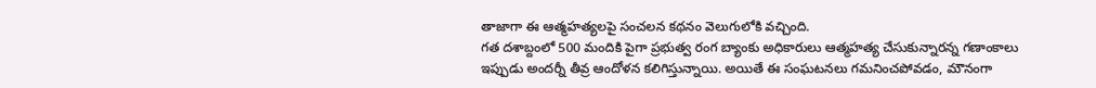తాజాగా ఈ ఆత్మహత్యలపై సంచలన కథనం వెలుగులోకి వచ్చింది.
గత దశాబ్దంలో 500 మందికి పైగా ప్రభుత్వ రంగ బ్యాంకు అధికారులు ఆత్మహత్య చేసుకున్నారన్న గణాంకాలు ఇప్పుడు అందర్నీ తీవ్ర ఆందోళన కలిగిస్తున్నాయి. అయితే ఈ సంఘటనలు గమనించపోవడం, మౌనంగా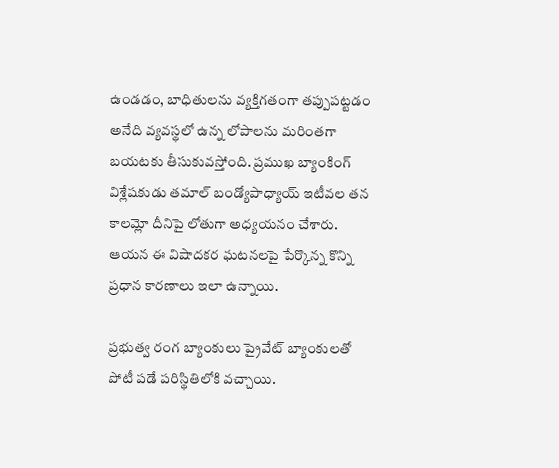ఉండడం, బాధితులను వ్యక్తిగతంగా తప్పుపట్టడం అనేది వ్యవస్థలో ఉన్న లోపాలను మరింతగా బయటకు తీసుకువస్తోంది. ప్రముఖ బ్యాంకింగ్ విశ్లేషకుడు తమాల్ బండ్యోపాధ్యాయ్ ఇటీవల తన కాలమ్లో దీనిపై లోతుగా అధ్యయనం చేశారు. ఆయన ఈ విషాదకర ఘటనలపై పేర్కొన్న కొన్ని ప్రధాన కారణాలు ఇలా ఉన్నాయి.

ప్రభుత్వ రంగ బ్యాంకులు ప్రైవేట్ బ్యాంకులతో పోటీ పడే పరిస్థితిలోకి వచ్చాయి.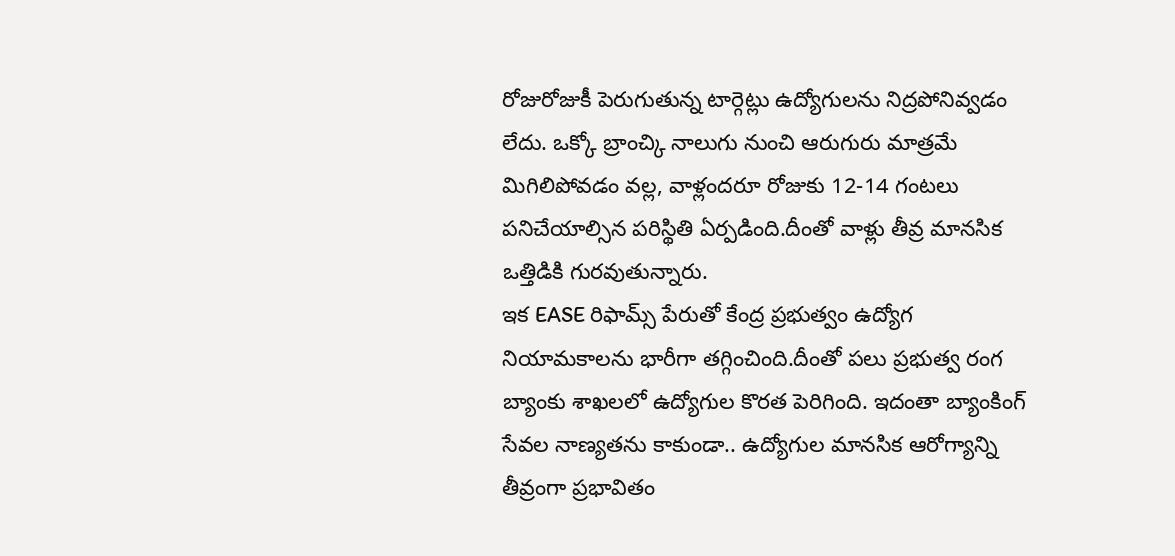రోజురోజుకీ పెరుగుతున్న టార్గెట్లు ఉద్యోగులను నిద్రపోనివ్వడం లేదు. ఒక్కో బ్రాంచ్కి నాలుగు నుంచి ఆరుగురు మాత్రమే మిగిలిపోవడం వల్ల, వాళ్లందరూ రోజుకు 12-14 గంటలు పనిచేయాల్సిన పరిస్థితి ఏర్పడింది.దీంతో వాళ్లు తీవ్ర మానసిక ఒత్తిడికి గురవుతున్నారు.
ఇక EASE రిఫామ్స్ పేరుతో కేంద్ర ప్రభుత్వం ఉద్యోగ నియామకాలను భారీగా తగ్గించింది.దీంతో పలు ప్రభుత్వ రంగ బ్యాంకు శాఖలలో ఉద్యోగుల కొరత పెరిగింది. ఇదంతా బ్యాంకింగ్ సేవల నాణ్యతను కాకుండా.. ఉద్యోగుల మానసిక ఆరోగ్యాన్ని తీవ్రంగా ప్రభావితం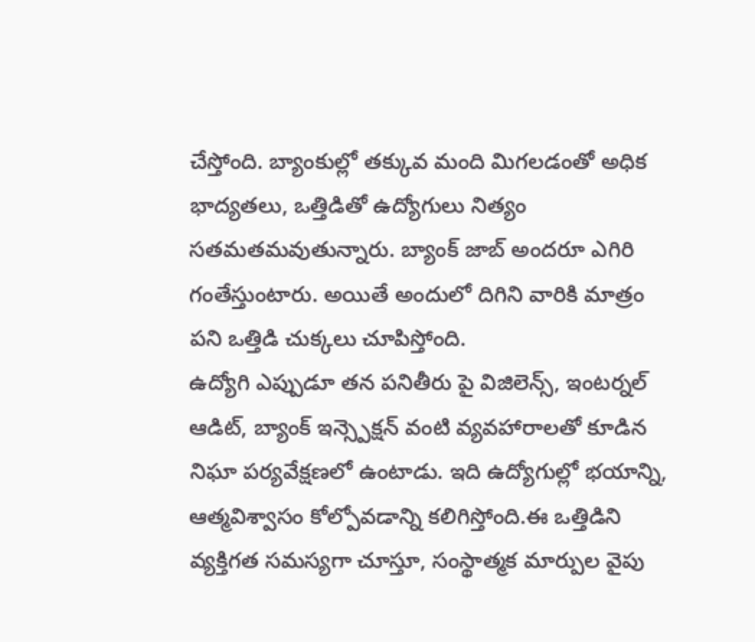చేస్తోంది. బ్యాంకుల్లో తక్కువ మంది మిగలడంతో అధిక భాద్యతలు, ఒత్తిడితో ఉద్యోగులు నిత్యం సతమతమవుతున్నారు. బ్యాంక్ జాబ్ అందరూ ఎగిరి గంతేస్తుంటారు. అయితే అందులో దిగిని వారికి మాత్రం పని ఒత్తిడి చుక్కలు చూపిస్తోంది.
ఉద్యోగి ఎప్పుడూ తన పనితీరు పై విజిలెన్స్, ఇంటర్నల్ ఆడిట్, బ్యాంక్ ఇన్స్పెక్షన్ వంటి వ్యవహారాలతో కూడిన నిఘా పర్యవేక్షణలో ఉంటాడు. ఇది ఉద్యోగుల్లో భయాన్ని, ఆత్మవిశ్వాసం కోల్పోవడాన్ని కలిగిస్తోంది.ఈ ఒత్తిడిని వ్యక్తిగత సమస్యగా చూస్తూ, సంస్థాత్మక మార్పుల వైపు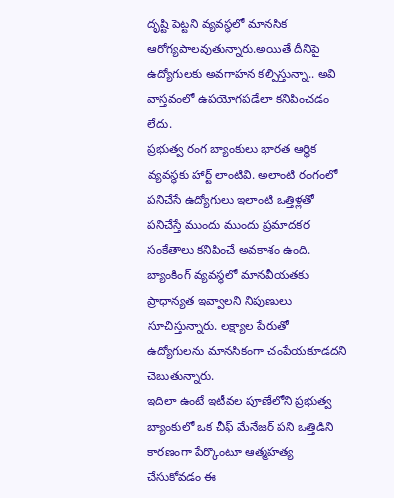దృష్టి పెట్టని వ్యవస్థలో మానసిక ఆరోగ్యపాలవుతున్నారు.అయితే దీనిపై ఉద్యోగులకు అవగాహన కల్పిస్తున్నా.. అవి వాస్తవంలో ఉపయోగపడేలా కనిపించడం లేదు.
ప్రభుత్వ రంగ బ్యాంకులు భారత ఆర్థిక వ్యవస్థకు హార్ట్ లాంటివి. అలాంటి రంగంలో పనిచేసే ఉద్యోగులు ఇలాంటి ఒత్తిళ్లతో పనిచేస్తే ముందు ముందు ప్రమాదకర సంకేతాలు కనిపించే అవకాశం ఉంది. బ్యాంకింగ్ వ్యవస్థలో మానవీయతకు ప్రాధాన్యత ఇవ్వాలని నిపుణులు సూచిస్తున్నారు. లక్ష్యాల పేరుతో ఉద్యోగులను మానసికంగా చంపేయకూడదని చెబుతున్నారు.
ఇదిలా ఉంటే ఇటీవల పూణేలోని ప్రభుత్వ బ్యాంకులో ఒక చీఫ్ మేనేజర్ పని ఒత్తిడిని కారణంగా పేర్కొంటూ ఆత్మహత్య చేసుకోవడం ఈ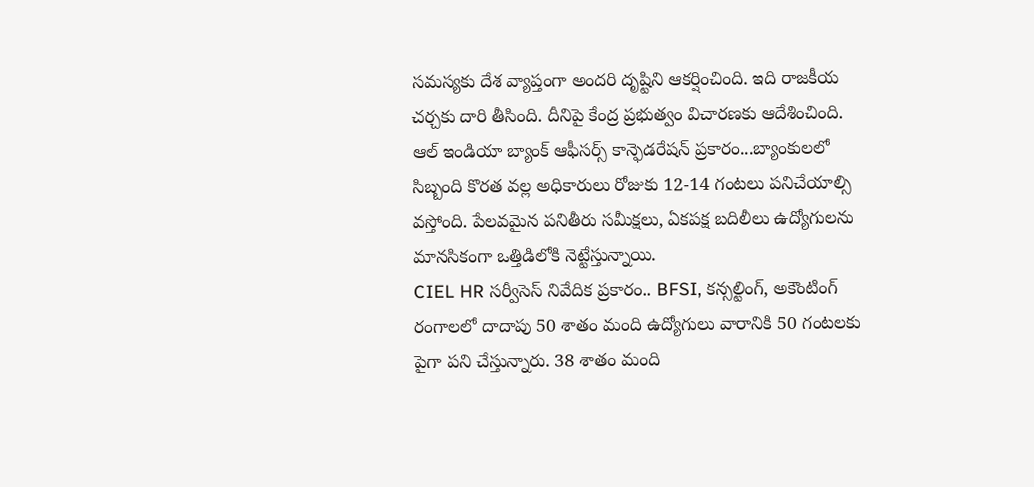సమస్యకు దేశ వ్యాప్తంగా అందరి దృష్టిని ఆకర్షించింది. ఇది రాజకీయ చర్చకు దారి తీసింది. దీనిపై కేంద్ర ప్రభుత్వం విచారణకు ఆదేశించింది. ఆల్ ఇండియా బ్యాంక్ ఆఫీసర్స్ కాన్ఫెడరేషన్ ప్రకారం...బ్యాంకులలో సిబ్బంది కొరత వల్ల అధికారులు రోజుకు 12-14 గంటలు పనిచేయాల్సి వస్తోంది. పేలవమైన పనితీరు సమీక్షలు, ఏకపక్ష బదిలీలు ఉద్యోగులను మానసికంగా ఒత్తిడిలోకి నెట్టేస్తున్నాయి.
CIEL HR సర్వీసెస్ నివేదిక ప్రకారం.. BFSI, కన్సల్టింగ్, అకౌంటింగ్ రంగాలలో దాదాపు 50 శాతం మంది ఉద్యోగులు వారానికి 50 గంటలకు పైగా పని చేస్తున్నారు. 38 శాతం మంది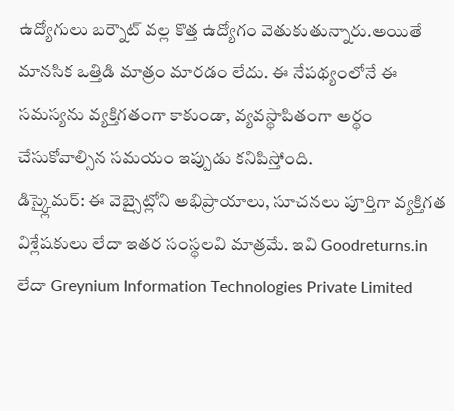ఉద్యోగులు బర్నౌట్ వల్ల కొత్త ఉద్యోగం వెతుకుతున్నారు.అయితే మానసిక ఒత్తిడి మాత్రం మారడం లేదు. ఈ నేపథ్యంలోనే ఈ సమస్యను వ్యక్తిగతంగా కాకుండా, వ్యవస్థాపితంగా అర్థం చేసుకోవాల్సిన సమయం ఇప్పుడు కనిపిస్తోంది.
డిస్క్లైమర్: ఈ వెబ్సైట్లోని అభిప్రాయాలు, సూచనలు పూర్తిగా వ్యక్తిగత విశ్లేషకులు లేదా ఇతర సంస్థలవి మాత్రమే. ఇవి Goodreturns.in లేదా Greynium Information Technologies Private Limited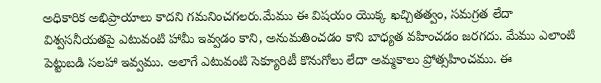అధికారిక అభిప్రాయాలు కాదని గమనించగలరు.మేము ఈ విషయం యొక్క ఖచ్చితత్వం, సమగ్రత లేదా విశ్వసనీయతపై ఎటువంటి హామీ ఇవ్వడం కాని, అనుమతించడం కాని బాధ్యత వహించడం జరగదు. మేము ఎలాంటి పెట్టుబడి సలహా ఇవ్వము. అలాగే ఎటువంటి సెక్యూరిటీ కొనుగోలు లేదా అమ్మకాలు ప్రోత్సహించము. ఈ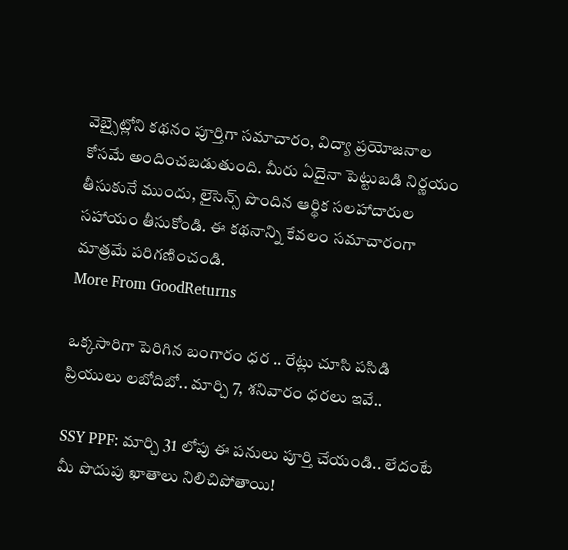వెబ్సైట్లోని కథనం పూర్తిగా సమాచారం, విద్యా ప్రయోజనాల కోసమే అందించబడుతుంది. మీరు ఏదైనా పెట్టుబడి నిర్ణయం తీసుకునే ముందు, లైసెన్స్ పొందిన ఆర్థిక సలహాదారుల సహాయం తీసుకోండి. ఈ కథనాన్ని కేవలం సమాచారంగా మాత్రమే పరిగణించండి.
More From GoodReturns

ఒక్కసారిగా పెరిగిన బంగారం ధర .. రేట్లు చూసి పసిడి ప్రియులు లబోదిబో.. మార్చి 7, శనివారం ధరలు ఇవే..

SSY PPF: మార్చి 31 లోపు ఈ పనులు పూర్తి చేయండి.. లేదంటే మీ పొదుపు ఖాతాలు నిలిచిపోతాయి!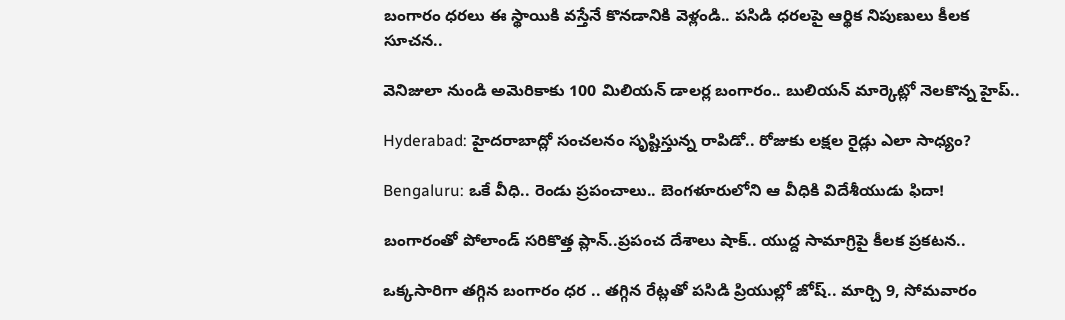బంగారం ధరలు ఈ స్థాయికి వస్తేనే కొనడానికి వెళ్లండి.. పసిడి ధరలపై ఆర్థిక నిపుణులు కీలక సూచన..

వెనిజులా నుండి అమెరికాకు 100 మిలియన్ డాలర్ల బంగారం.. బులియన్ మార్కెట్లో నెలకొన్న హైప్..

Hyderabad: హైదరాబాద్లో సంచలనం సృష్టిస్తున్న రాపిడో.. రోజుకు లక్షల రైడ్లు ఎలా సాధ్యం?

Bengaluru: ఒకే వీధి.. రెండు ప్రపంచాలు.. బెంగళూరులోని ఆ వీధికి విదేశీయుడు ఫిదా!

బంగారంతో పోలాండ్ సరికొత్త ప్లాన్..ప్రపంచ దేశాలు షాక్.. యుద్ద సామాగ్రిపై కీలక ప్రకటన..

ఒక్కసారిగా తగ్గిన బంగారం ధర .. తగ్గిన రేట్లతో పసిడి ప్రియుల్లో జోష్.. మార్చి 9, సోమవారం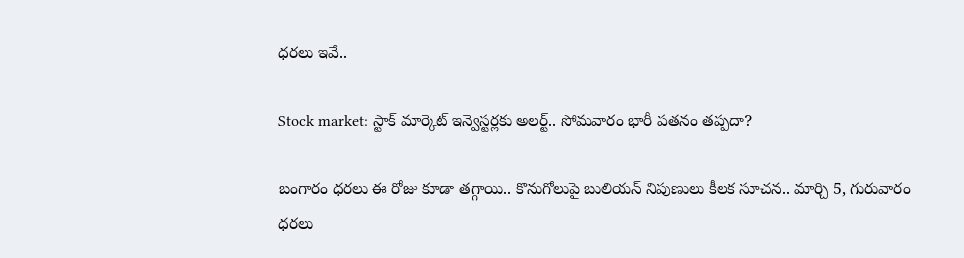ధరలు ఇవే..

Stock market: స్టాక్ మార్కెట్ ఇన్వెస్టర్లకు అలర్ట్.. సోమవారం భారీ పతనం తప్పదా?

బంగారం ధరలు ఈ రోజు కూడా తగ్గాయి.. కొనుగోలుపై బులియన్ నిపుణులు కీలక సూచన.. మార్చి 5, గురువారం ధరలు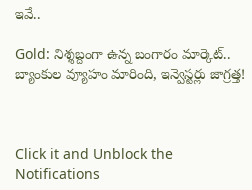ఇవే..

Gold: నిశ్శబ్దంగా ఉన్న బంగారం మార్కెట్.. బ్యాంకుల వ్యూహం మారింది, ఇన్వెస్టర్లు జాగ్రత్త!



Click it and Unblock the Notifications